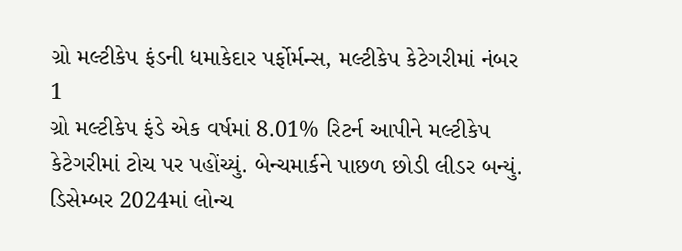ગ્રો મલ્ટીકેપ ફંડની ધમાકેદાર પર્ફોર્મન્સ, મલ્ટીકેપ કેટેગરીમાં નંબર 1
ગ્રો મલ્ટીકેપ ફંડે એક વર્ષમાં 8.01% રિટર્ન આપીને મલ્ટીકેપ કેટેગરીમાં ટોચ પર પહોંચ્યું. બેન્ચમાર્કને પાછળ છોડી લીડર બન્યું.
ડિસેમ્બર 2024માં લોન્ચ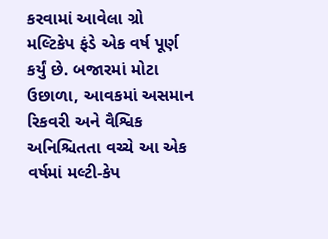કરવામાં આવેલા ગ્રો મલ્ટિકેપ ફંડે એક વર્ષ પૂર્ણ કર્યું છે. બજારમાં મોટા ઉછાળા, આવકમાં અસમાન રિકવરી અને વૈશ્વિક અનિશ્ચિતતા વચ્ચે આ એક વર્ષમાં મલ્ટી-કેપ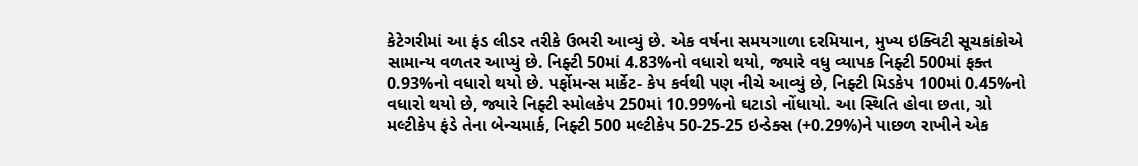કેટેગરીમાં આ ફંડ લીડર તરીકે ઉભરી આવ્યું છે. એક વર્ષના સમયગાળા દરમિયાન, મુખ્ય ઇક્વિટી સૂચકાંકોએ સામાન્ય વળતર આપ્યું છે. નિફ્ટી 50માં 4.83%નો વધારો થયો, જ્યારે વધુ વ્યાપક નિફ્ટી 500માં ફક્ત 0.93%નો વધારો થયો છે. પર્ફોમન્સ માર્કેટ- કેપ કર્વથી પણ નીચે આવ્યું છે, નિફ્ટી મિડકેપ 100માં 0.45%નો વધારો થયો છે, જ્યારે નિફ્ટી સ્મોલકેપ 250માં 10.99%નો ઘટાડો નોંધાયો. આ સ્થિતિ હોવા છતા, ગ્રો મલ્ટીકેપ ફંડે તેના બેન્ચમાર્ક, નિફ્ટી 500 મલ્ટીકેપ 50-25-25 ઇન્ડેક્સ (+0.29%)ને પાછળ રાખીને એક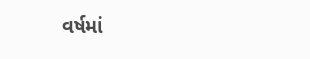વર્ષમાં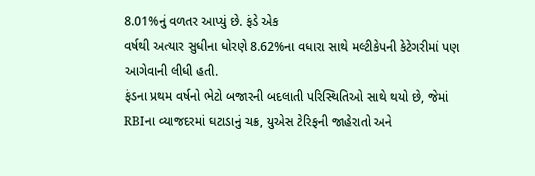8.01%નું વળતર આપ્યું છે. ફંડે એક
વર્ષથી અત્યાર સુધીના ધોરણે 8.62%ના વધારા સાથે મલ્ટીકેપની કેટેગરીમાં પણ આગેવાની લીધી હતી.
ફંડના પ્રથમ વર્ષનો ભેટો બજારની બદલાતી પરિસ્થિતિઓ સાથે થયો છે, જેમાં RBIના વ્યાજદરમાં ઘટાડાનું ચક્ર, યુએસ ટેરિફની જાહેરાતો અને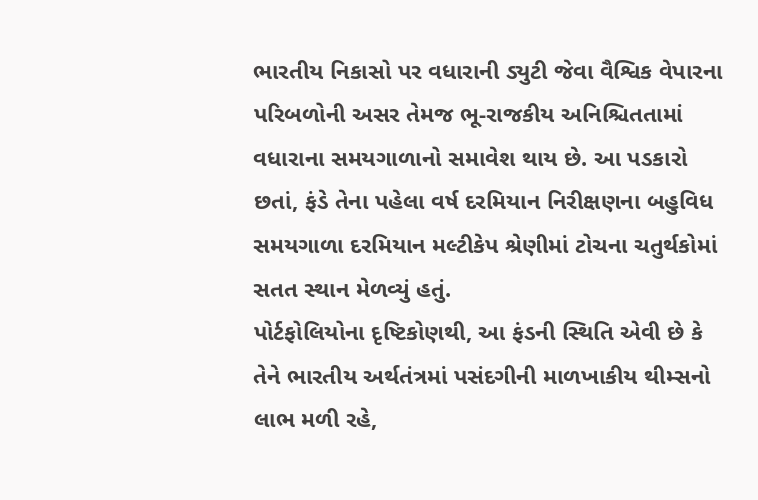ભારતીય નિકાસો પર વધારાની ડ્યુટી જેવા વૈશ્વિક વેપારના પરિબળોની અસર તેમજ ભૂ-રાજકીય અનિશ્ચિતતામાં વધારાના સમયગાળાનો સમાવેશ થાય છે. આ પડકારો છતાં, ફંડે તેના પહેલા વર્ષ દરમિયાન નિરીક્ષણના બહુવિધ સમયગાળા દરમિયાન મલ્ટીકેપ શ્રેણીમાં ટોચના ચતુર્થકોમાં સતત સ્થાન મેળવ્યું હતું.
પોર્ટફોલિયોના દૃષ્ટિકોણથી, આ ફંડની સ્થિતિ એવી છે કે તેને ભારતીય અર્થતંત્રમાં પસંદગીની માળખાકીય થીમ્સનો લાભ મળી રહે,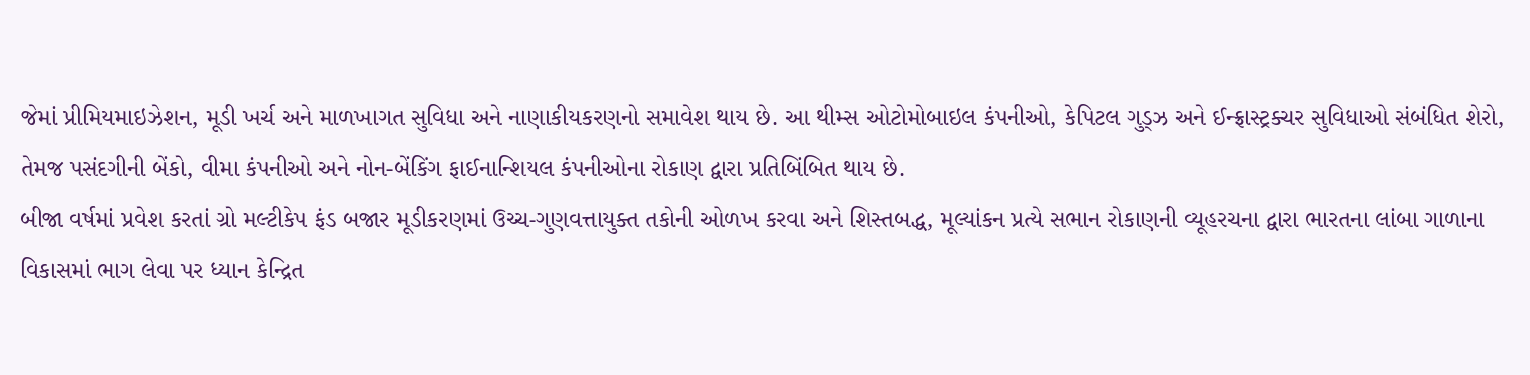જેમાં પ્રીમિયમાઇઝેશન, મૂડી ખર્ચ અને માળખાગત સુવિધા અને નાણાકીયકરણનો સમાવેશ થાય છે. આ થીમ્સ ઓટોમોબાઇલ કંપનીઓ, કેપિટલ ગુડ્ઝ અને ઈન્ફ્રાસ્ટ્રક્ચર સુવિધાઓ સંબંધિત શેરો, તેમજ પસંદગીની બેંકો, વીમા કંપનીઓ અને નોન-બેંકિંગ ફાઈનાન્શિયલ કંપનીઓના રોકાણ દ્વારા પ્રતિબિંબિત થાય છે.
બીજા વર્ષમાં પ્રવેશ કરતાં ગ્રો મલ્ટીકેપ ફંડ બજાર મૂડીકરણમાં ઉચ્ચ-ગુણવત્તાયુક્ત તકોની ઓળખ કરવા અને શિસ્તબદ્ધ, મૂલ્યાંકન પ્રત્યે સભાન રોકાણની વ્યૂહરચના દ્વારા ભારતના લાંબા ગાળાના વિકાસમાં ભાગ લેવા પર ધ્યાન કેન્દ્રિત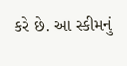કરે છે. આ સ્કીમનું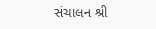સંચાલન શ્રી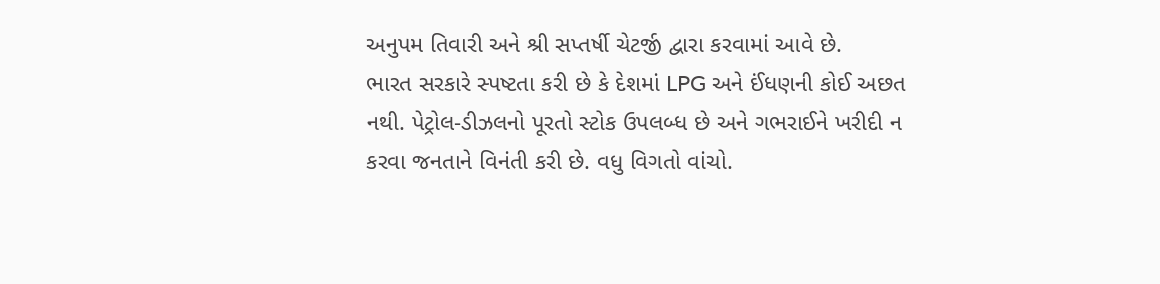અનુપમ તિવારી અને શ્રી સપ્તર્ષી ચેટર્જી દ્વારા કરવામાં આવે છે.
ભારત સરકારે સ્પષ્ટતા કરી છે કે દેશમાં LPG અને ઈંધણની કોઈ અછત નથી. પેટ્રોલ-ડીઝલનો પૂરતો સ્ટોક ઉપલબ્ધ છે અને ગભરાઈને ખરીદી ન કરવા જનતાને વિનંતી કરી છે. વધુ વિગતો વાંચો.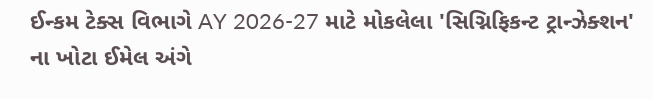ઈન્કમ ટેક્સ વિભાગે AY 2026-27 માટે મોકલેલા 'સિગ્નિફિકન્ટ ટ્રાન્ઝેક્શન' ના ખોટા ઈમેલ અંગે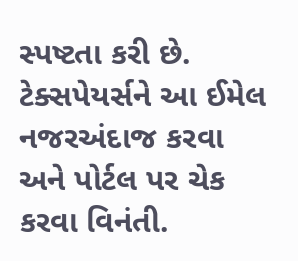સ્પષ્ટતા કરી છે. ટેક્સપેયર્સને આ ઈમેલ નજરઅંદાજ કરવા અને પોર્ટલ પર ચેક કરવા વિનંતી.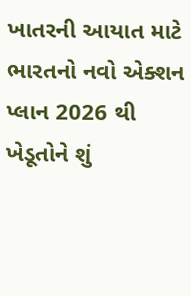ખાતરની આયાત માટે ભારતનો નવો એક્શન પ્લાન 2026 થી ખેડૂતોને શું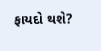ફાયદો થશે?